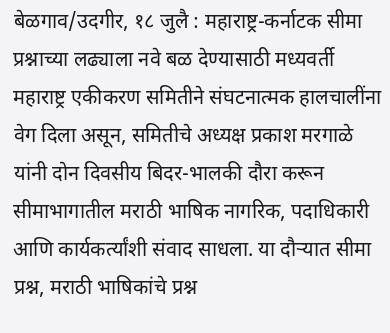बेळगाव/उदगीर, १८ जुलै : महाराष्ट्र-कर्नाटक सीमा प्रश्नाच्या लढ्याला नवे बळ देण्यासाठी मध्यवर्ती महाराष्ट्र एकीकरण समितीने संघटनात्मक हालचालींना वेग दिला असून, समितीचे अध्यक्ष प्रकाश मरगाळे यांनी दोन दिवसीय बिदर-भालकी दौरा करून सीमाभागातील मराठी भाषिक नागरिक, पदाधिकारी आणि कार्यकर्त्यांशी संवाद साधला. या दौऱ्यात सीमा प्रश्न, मराठी भाषिकांचे प्रश्न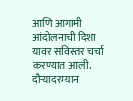आणि आगामी आंदोलनाची दिशा यावर सविस्तर चर्चा करण्यात आली.
दौऱ्यादरम्यान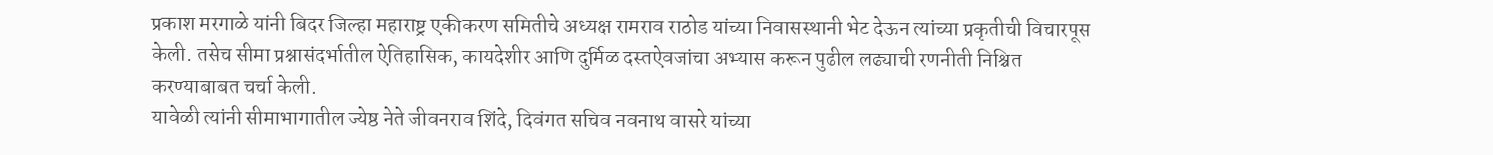प्रकाश मरगाळे यांनी बिदर जिल्हा महाराष्ट्र एकीकरण समितीचे अध्यक्ष रामराव राठोड यांच्या निवासस्थानी भेट देऊन त्यांच्या प्रकृतीची विचारपूस केली. तसेच सीमा प्रश्नासंदर्भातील ऐतिहासिक, कायदेशीर आणि दुर्मिळ दस्तऐवजांचा अभ्यास करून पुढील लढ्याची रणनीती निश्चित करण्याबाबत चर्चा केली.
यावेळी त्यांनी सीमाभागातील ज्येष्ठ नेते जीवनराव शिंदे, दिवंगत सचिव नवनाथ वासरे यांच्या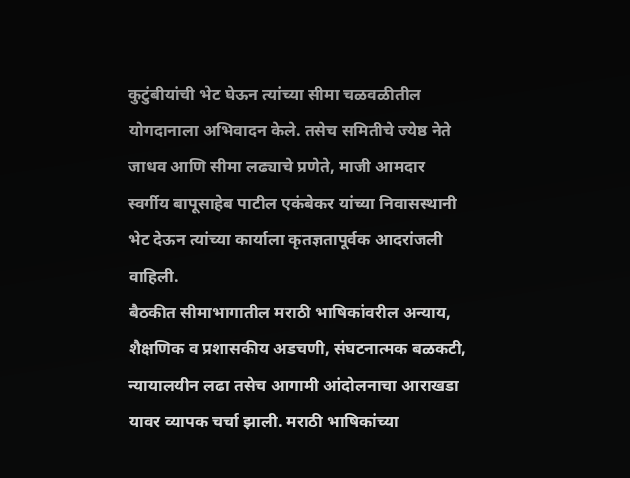कुटुंबीयांची भेट घेऊन त्यांच्या सीमा चळवळीतील योगदानाला अभिवादन केले. तसेच समितीचे ज्येष्ठ नेते जाधव आणि सीमा लढ्याचे प्रणेते, माजी आमदार स्वर्गीय बापूसाहेब पाटील एकंबेकर यांच्या निवासस्थानी भेट देऊन त्यांच्या कार्याला कृतज्ञतापूर्वक आदरांजली वाहिली.
बैठकीत सीमाभागातील मराठी भाषिकांवरील अन्याय, शैक्षणिक व प्रशासकीय अडचणी, संघटनात्मक बळकटी, न्यायालयीन लढा तसेच आगामी आंदोलनाचा आराखडा यावर व्यापक चर्चा झाली. मराठी भाषिकांच्या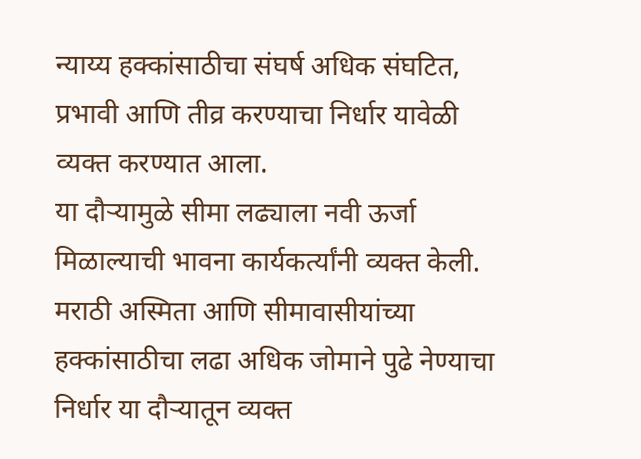न्याय्य हक्कांसाठीचा संघर्ष अधिक संघटित, प्रभावी आणि तीव्र करण्याचा निर्धार यावेळी व्यक्त करण्यात आला.
या दौऱ्यामुळे सीमा लढ्याला नवी ऊर्जा मिळाल्याची भावना कार्यकर्त्यांनी व्यक्त केली. मराठी अस्मिता आणि सीमावासीयांच्या हक्कांसाठीचा लढा अधिक जोमाने पुढे नेण्याचा निर्धार या दौऱ्यातून व्यक्त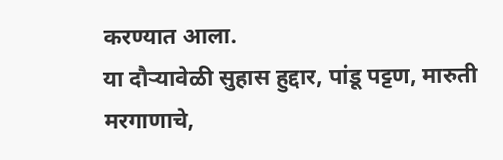करण्यात आला.
या दौऱ्यावेळी सुहास हुद्दार, पांडू पट्टण, मारुती मरगाणाचे,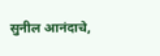सुनील आनंदाचे,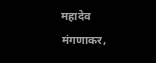महादेव मंगणाकर,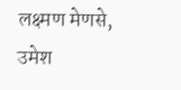लक्ष्मण मेणसे, उमेश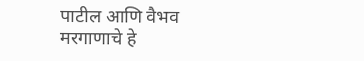पाटील आणि वैभव मरगाणाचे हे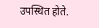उपस्थित होते.